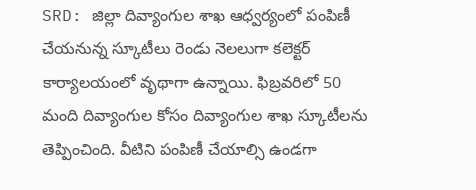SRD: జిల్లా దివ్యాంగుల శాఖ ఆధ్వర్యంలో పంపిణీ చేయనున్న స్కూటీలు రెండు నెలలుగా కలెక్టర్ కార్యాలయంలో వృథాగా ఉన్నాయి. ఫిబ్రవరిలో 50 మంది దివ్యాంగుల కోసం దివ్యాంగుల శాఖ స్కూటీలను తెప్పించింది. వీటిని పంపిణీ చేయాల్సి ఉండగా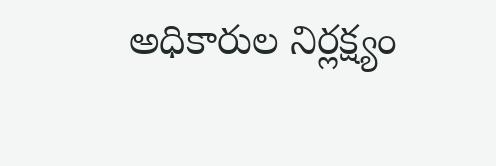అధికారుల నిర్లక్ష్యం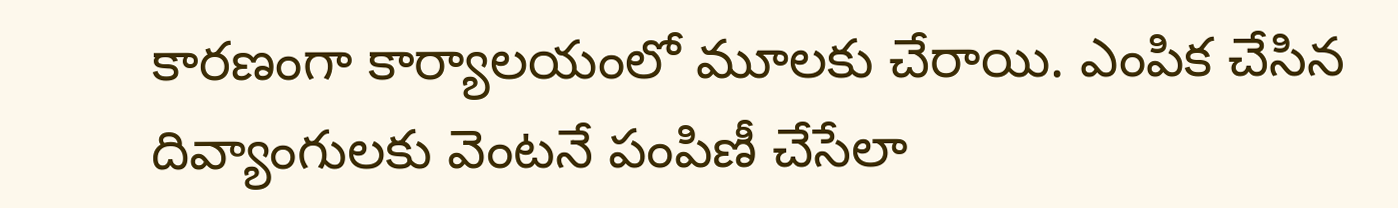కారణంగా కార్యాలయంలో మూలకు చేరాయి. ఎంపిక చేసిన దివ్యాంగులకు వెంటనే పంపిణీ చేసేలా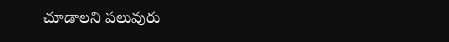చూడాలని పలువురు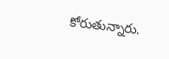కోరుతున్నారు.